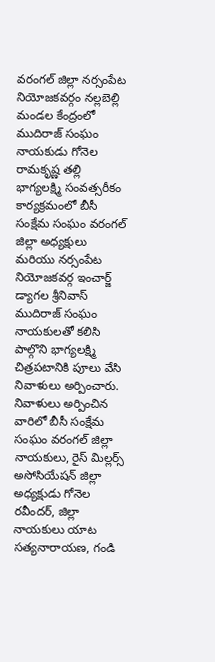వరంగల్ జిల్లా నర్సంపేట నియోజకవర్గం నల్లబెల్లి మండల కేంద్రంలో ముదిరాజ్ సంఘం నాయకుడు గోనెల రామకృష్ణ తల్లి భాగ్యలక్ష్మి సంవత్సరీకం కార్యక్రమంలో బీసీ సంక్షేమ సంఘం వరంగల్ జిల్లా అధ్యక్షులు మరియు నర్సంపేట నియోజకవర్గ ఇంచార్జ్ డ్యాగల శ్రీనివాస్ ముదిరాజ్ సంఘం నాయకులతో కలిసి పాల్గొని భాగ్యలక్ష్మి చిత్రపటానికి పూలు వేసి నివాళులు అర్పించారు. నివాళులు అర్పించిన వారిలో బీసీ సంక్షేమ సంఘం వరంగల్ జిల్లా నాయకులు, రైస్ మిల్లర్స్ అసోసియేషన్ జిల్లా అధ్యక్షుడు గోనెల రవీందర్, జిల్లా నాయకులు యాట సత్యనారాయణ, గండి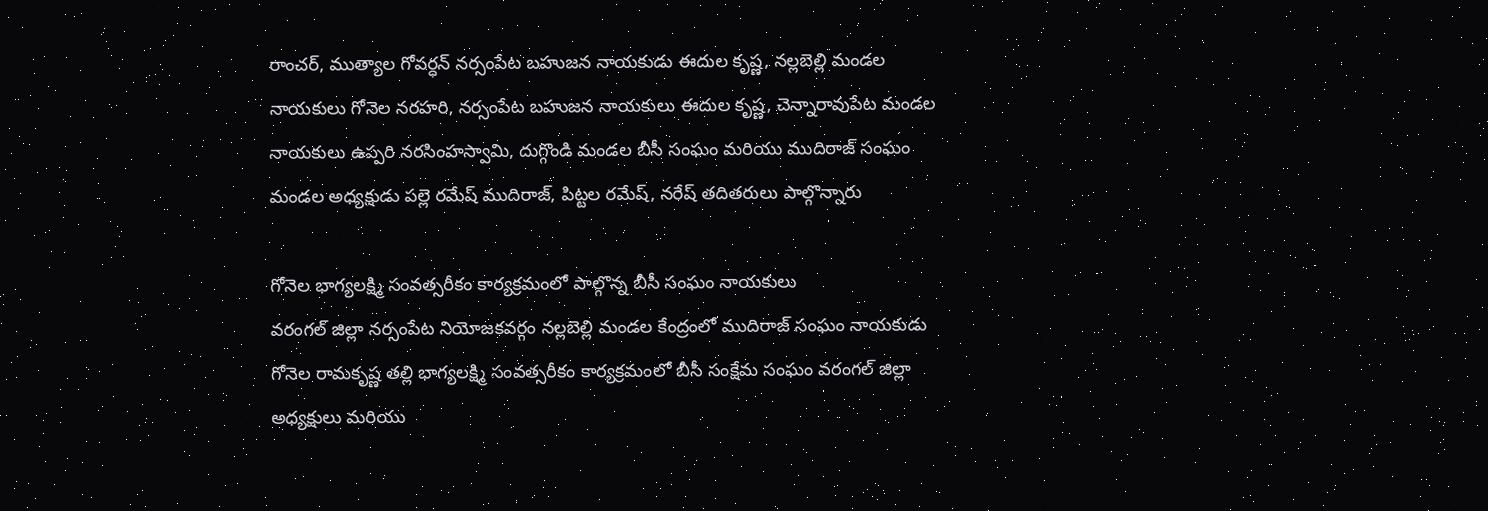రాంచర్, ముత్యాల గోవర్ధన్ నర్సంపేట బహుజన నాయకుడు ఈదుల కృష్ణ, నల్లబెల్లి మండల నాయకులు గోనెల నరహరి, నర్సంపేట బహుజన నాయకులు ఈదుల కృష్ణ, చెన్నారావుపేట మండల నాయకులు ఉప్పరి నరసింహస్వామి, దుగ్గొండి మండల బీసీ సంఘం మరియు ముదిరాజ్ సంఘం మండల అధ్యక్షుడు పల్లె రమేష్ ముదిరాజ్, పిట్టల రమేష్, నరేష్ తదితరులు పాల్గొన్నారు

గోనెల భాగ్యలక్ష్మి సంవత్సరీకం కార్యక్రమంలో పాల్గొన్న బీసీ సంఘం నాయకులు
వరంగల్ జిల్లా నర్సంపేట నియోజకవర్గం నల్లబెల్లి మండల కేంద్రంలో ముదిరాజ్ సంఘం నాయకుడు గోనెల రామకృష్ణ తల్లి భాగ్యలక్ష్మి సంవత్సరీకం కార్యక్రమంలో బీసీ సంక్షేమ సంఘం వరంగల్ జిల్లా అధ్యక్షులు మరియు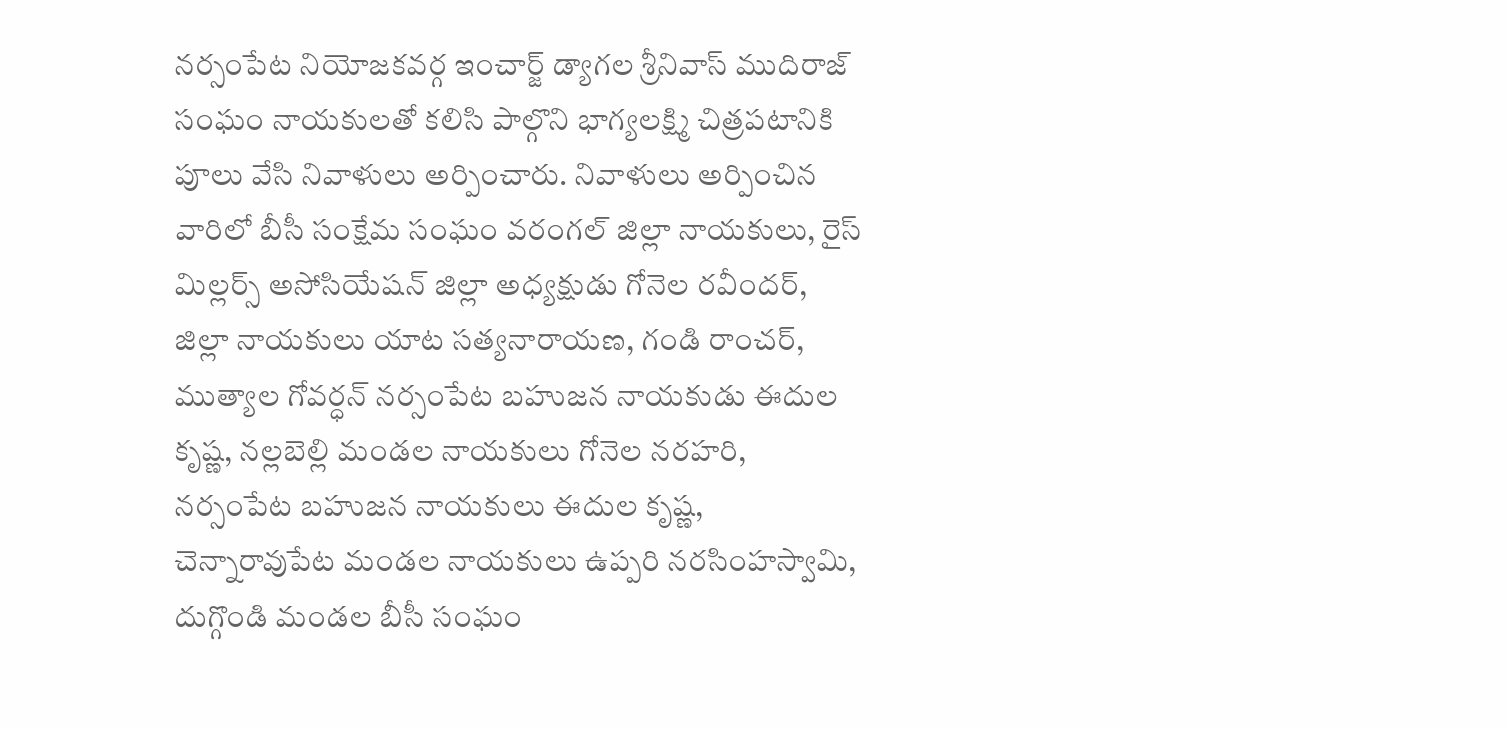నర్సంపేట నియోజకవర్గ ఇంచార్జ్ డ్యాగల శ్రీనివాస్ ముదిరాజ్ సంఘం నాయకులతో కలిసి పాల్గొని భాగ్యలక్ష్మి చిత్రపటానికి పూలు వేసి నివాళులు అర్పించారు. నివాళులు అర్పించిన వారిలో బీసీ సంక్షేమ సంఘం వరంగల్ జిల్లా నాయకులు, రైస్ మిల్లర్స్ అసోసియేషన్ జిల్లా అధ్యక్షుడు గోనెల రవీందర్, జిల్లా నాయకులు యాట సత్యనారాయణ, గండి రాంచర్, ముత్యాల గోవర్ధన్ నర్సంపేట బహుజన నాయకుడు ఈదుల కృష్ణ, నల్లబెల్లి మండల నాయకులు గోనెల నరహరి, నర్సంపేట బహుజన నాయకులు ఈదుల కృష్ణ, చెన్నారావుపేట మండల నాయకులు ఉప్పరి నరసింహస్వామి, దుగ్గొండి మండల బీసీ సంఘం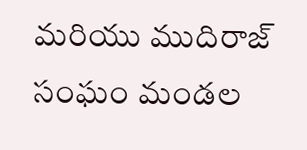మరియు ముదిరాజ్ సంఘం మండల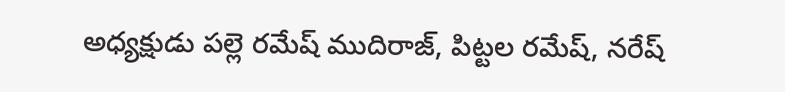అధ్యక్షుడు పల్లె రమేష్ ముదిరాజ్, పిట్టల రమేష్, నరేష్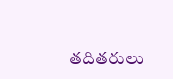తదితరులు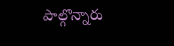పాల్గొన్నారు